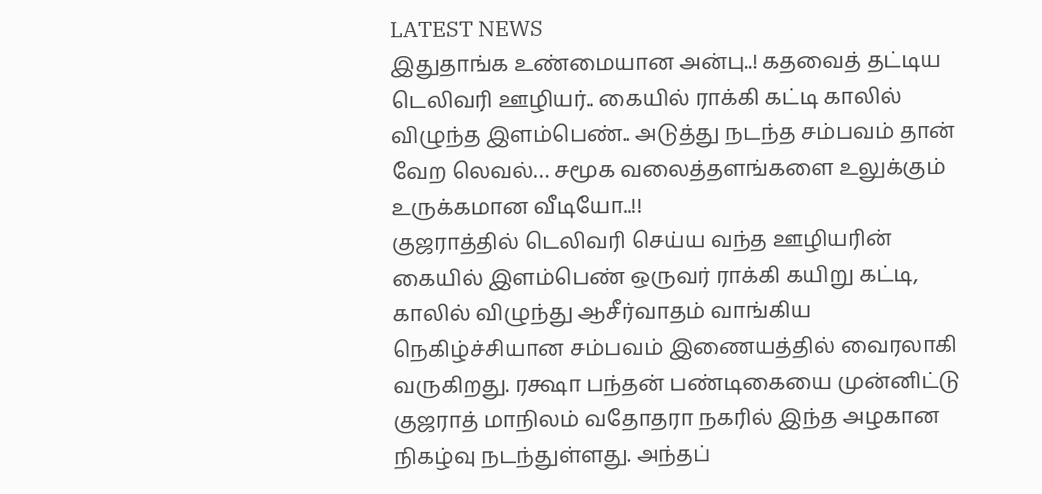LATEST NEWS
இதுதாங்க உண்மையான அன்பு..! கதவைத் தட்டிய டெலிவரி ஊழியர்.. கையில் ராக்கி கட்டி காலில் விழுந்த இளம்பெண்.. அடுத்து நடந்த சம்பவம் தான் வேற லெவல்… சமூக வலைத்தளங்களை உலுக்கும் உருக்கமான வீடியோ..!!
குஜராத்தில் டெலிவரி செய்ய வந்த ஊழியரின் கையில் இளம்பெண் ஒருவர் ராக்கி கயிறு கட்டி, காலில் விழுந்து ஆசீர்வாதம் வாங்கிய நெகிழ்ச்சியான சம்பவம் இணையத்தில் வைரலாகி வருகிறது. ரக்ஷா பந்தன் பண்டிகையை முன்னிட்டு குஜராத் மாநிலம் வதோதரா நகரில் இந்த அழகான நிகழ்வு நடந்துள்ளது. அந்தப்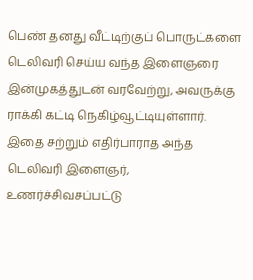பெண் தனது வீட்டிற்குப் பொருட்களை டெலிவரி செய்ய வந்த இளைஞரை இன்முகத்துடன் வரவேற்று, அவருக்கு ராக்கி கட்டி நெகிழ்வூட்டியுள்ளார்.
இதை சற்றும் எதிர்பாராத அந்த டெலிவரி இளைஞர், உணர்ச்சிவசப்பட்டு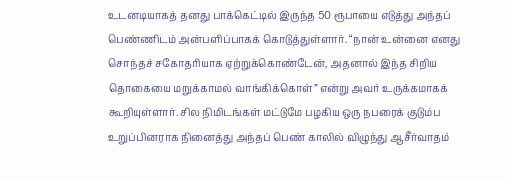உடனடியாகத் தனது பாக்கெட்டில் இருந்த 50 ரூபாயை எடுத்து அந்தப் பெண்ணிடம் அன்பளிப்பாகக் கொடுத்துள்ளார். “நான் உன்னை எனது சொந்தச் சகோதரியாக ஏற்றுக்கொண்டேன், அதனால் இந்த சிறிய தொகையை மறுக்காமல் வாங்கிக்கொள்” என்று அவர் உருக்கமாகக் கூறியுள்ளார். சில நிமிடங்கள் மட்டுமே பழகிய ஒரு நபரைக் குடும்ப உறுப்பினராக நினைத்து அந்தப் பெண் காலில் விழுந்து ஆசீர்வாதம்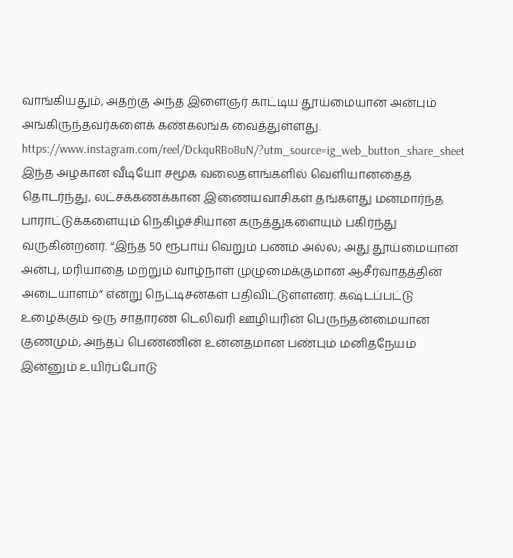வாங்கியதும், அதற்கு அந்த இளைஞர் காட்டிய தூய்மையான அன்பும் அங்கிருந்தவர்களைக் கண்கலங்க வைத்துள்ளது.
https://www.instagram.com/reel/DckquRBo8uN/?utm_source=ig_web_button_share_sheet
இந்த அழகான வீடியோ சமூக வலைதளங்களில் வெளியானதைத் தொடர்ந்து, லட்சக்கணக்கான இணையவாசிகள் தங்களது மனமார்ந்த பாராட்டுக்களையும் நெகிழ்ச்சியான கருத்துகளையும் பகிர்ந்து வருகின்றனர். “இந்த 50 ரூபாய் வெறும் பணம் அல்ல; அது தூய்மையான அன்பு, மரியாதை மற்றும் வாழ்நாள் முழுமைக்குமான ஆசீர்வாதத்தின் அடையாளம்” என்று நெட்டிசன்கள் பதிவிட்டுள்ளனர். கஷ்டப்பட்டு உழைக்கும் ஒரு சாதாரண டெலிவரி ஊழியரின் பெருந்தன்மையான குணமும், அந்தப் பெண்ணின் உன்னதமான பண்பும் மனிதநேயம் இன்னும் உயிர்ப்போடு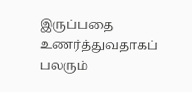இருப்பதை உணர்த்துவதாகப் பலரும்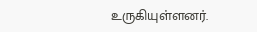உருகியுள்ளனர்.